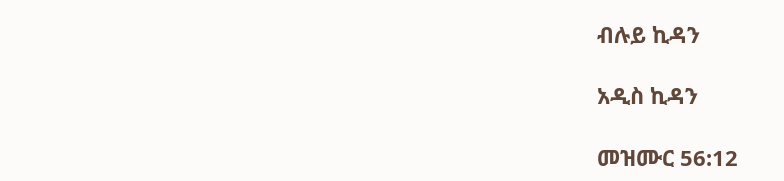ብሉይ ኪዳን

አዲስ ኪዳን

መዝሙር 56:12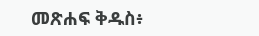መጽሐፍ ቅዱስ፥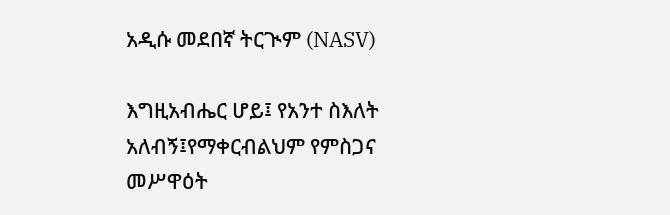አዲሱ መደበኛ ትርጒም (NASV)

እግዚአብሔር ሆይ፤ የአንተ ስእለት አለብኝ፤የማቀርብልህም የምስጋና መሥዋዕት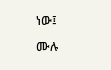ነው፤

ሙሉ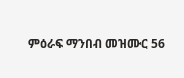ምዕራፍ ማንበብ መዝሙር 56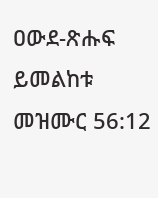ዐውደ-ጽሑፍ ይመልከቱ መዝሙር 56:12